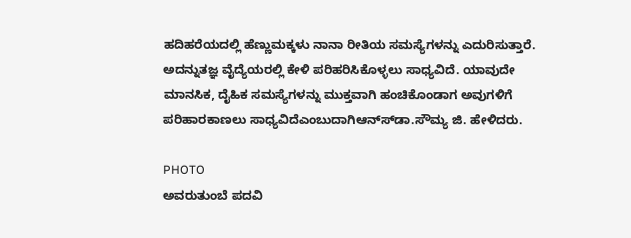ಹದಿಹರೆಯದಲ್ಲಿ ಹೆಣ್ಣುಮಕ್ಕಳು ನಾನಾ ರೀತಿಯ ಸಮಸ್ಯೆಗಳನ್ನು ಎದುರಿಸುತ್ತಾರೆ. ಅದನ್ನುತಜ್ಞ ವೈದ್ಯೆಯರಲ್ಲಿ ಕೇಳಿ ಪರಿಹರಿಸಿಕೊಳ್ಳಲು ಸಾಧ್ಯವಿದೆ. ಯಾವುದೇ ಮಾನಸಿಕ, ದೈಹಿಕ ಸಮಸ್ಯೆಗಳನ್ನು ಮುಕ್ತವಾಗಿ ಹಂಚಿಕೊಂಡಾಗ ಅವುಗಳಿಗೆ ಪರಿಹಾರಕಾಣಲು ಸಾಧ್ಯವಿದೆಎಂಬುದಾಗಿಆನ್ಸ್‍ಡಾ.ಸೌಮ್ಯ ಜಿ. ಹೇಳಿದರು.

PHOTO
ಅವರುತುಂಬೆ ಪದವಿ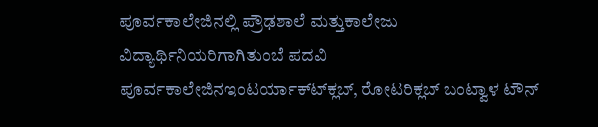ಪೂರ್ವಕಾಲೇಜಿನಲ್ಲಿ ಪ್ರೌಢಶಾಲೆ ಮತ್ತುಕಾಲೇಜು ವಿದ್ಯಾರ್ಥಿನಿಯರಿಗಾಗಿತುಂಬೆ ಪದವಿ ಪೂರ್ವಕಾಲೇಜಿನಇಂಟರ್ಯಾಕ್ಟ್‍ಕ್ಲಬ್, ರೋಟರಿಕ್ಲಬ್ ಬಂಟ್ವಾಳ ಟೌನ್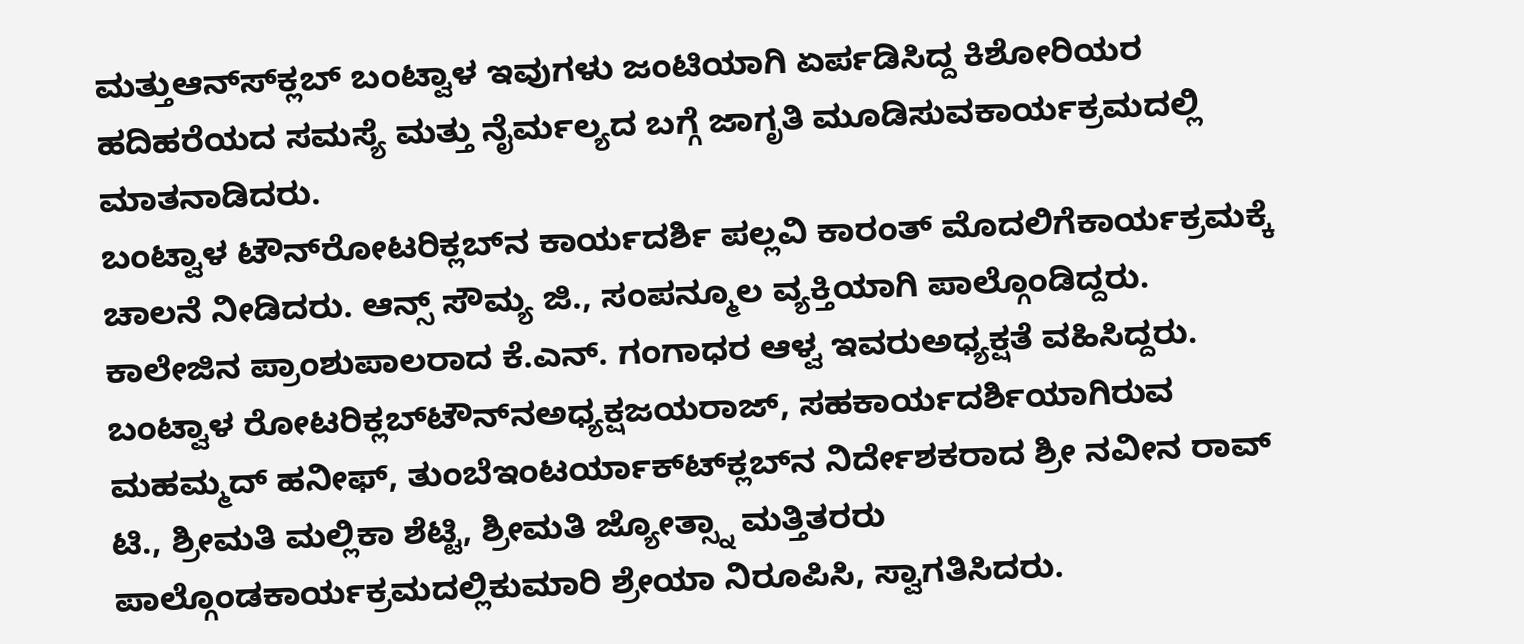ಮತ್ತುಆನ್ಸ್‍ಕ್ಲಬ್ ಬಂಟ್ವಾಳ ಇವುಗಳು ಜಂಟಿಯಾಗಿ ಏರ್ಪಡಿಸಿದ್ದ ಕಿಶೋರಿಯರ ಹದಿಹರೆಯದ ಸಮಸ್ಯೆ ಮತ್ತು ನೈರ್ಮಲ್ಯದ ಬಗ್ಗೆ ಜಾಗೃತಿ ಮೂಡಿಸುವಕಾರ್ಯಕ್ರಮದಲ್ಲಿ ಮಾತನಾಡಿದರು.
ಬಂಟ್ವಾಳ ಟೌನ್‍ರೋಟರಿಕ್ಲಬ್‍ನ ಕಾರ್ಯದರ್ಶಿ ಪಲ್ಲವಿ ಕಾರಂತ್ ಮೊದಲಿಗೆಕಾರ್ಯಕ್ರಮಕ್ಕೆ ಚಾಲನೆ ನೀಡಿದರು. ಆನ್ಸ್ ಸೌಮ್ಯ ಜಿ., ಸಂಪನ್ಮೂಲ ವ್ಯಕ್ತಿಯಾಗಿ ಪಾಲ್ಗೊಂಡಿದ್ದರು.
ಕಾಲೇಜಿನ ಪ್ರಾಂಶುಪಾಲರಾದ ಕೆ.ಎನ್. ಗಂಗಾಧರ ಆಳ್ವ ಇವರುಅಧ್ಯಕ್ಷತೆ ವಹಿಸಿದ್ದರು. ಬಂಟ್ವಾಳ ರೋಟರಿಕ್ಲಬ್‍ಟೌನ್‍ನಅಧ್ಯಕ್ಷಜಯರಾಜ್, ಸಹಕಾರ್ಯದರ್ಶಿಯಾಗಿರುವ ಮಹಮ್ಮದ್ ಹನೀಫ್, ತುಂಬೆಇಂಟರ್ಯಾಕ್ಟ್‍ಕ್ಲಬ್‍ನ ನಿರ್ದೇಶಕರಾದ ಶ್ರೀ ನವೀನ ರಾವ್ ಟಿ., ಶ್ರೀಮತಿ ಮಲ್ಲಿಕಾ ಶೆಟ್ಟಿ, ಶ್ರೀಮತಿ ಜ್ಯೋತ್ಸ್ನಾ ಮತ್ತಿತರರು ಪಾಲ್ಗೊಂಡಕಾರ್ಯಕ್ರಮದಲ್ಲಿಕುಮಾರಿ ಶ್ರೇಯಾ ನಿರೂಪಿಸಿ, ಸ್ವಾಗತಿಸಿದರು.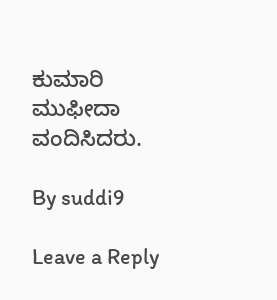ಕುಮಾರಿ ಮುಫೀದಾ ವಂದಿಸಿದರು.

By suddi9

Leave a Reply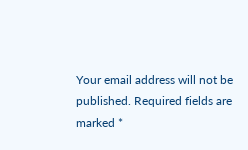Your email address will not be published. Required fields are marked *